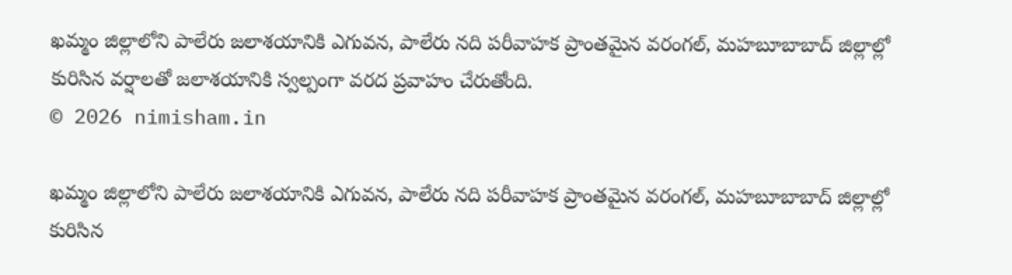ఖమ్మం జిల్లాలోని పాలేరు జలాశయానికి ఎగువన, పాలేరు నది పరీవాహక ప్రాంతమైన వరంగల్, మహబూబాబాద్ జిల్లాల్లో కురిసిన వర్షాలతో జలాశయానికి స్వల్పంగా వరద ప్రవాహం చేరుతోంది.
© 2026 nimisham.in

ఖమ్మం జిల్లాలోని పాలేరు జలాశయానికి ఎగువన, పాలేరు నది పరీవాహక ప్రాంతమైన వరంగల్, మహబూబాబాద్ జిల్లాల్లో కురిసిన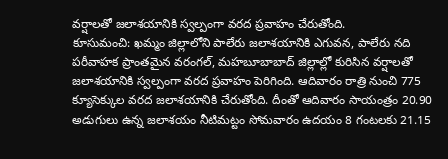వర్షాలతో జలాశయానికి స్వల్పంగా వరద ప్రవాహం చేరుతోంది.
కూసుమంచి: ఖమ్మం జిల్లాలోని పాలేరు జలాశయానికి ఎగువన, పాలేరు నది పరీవాహక ప్రాంతమైన వరంగల్, మహబూబాబాద్ జిల్లాల్లో కురిసిన వర్షాలతో జలాశయానికి స్వల్పంగా వరద ప్రవాహం పెరిగింది. ఆదివారం రాత్రి నుంచి 775 క్యూసెక్కుల వరద జలాశయానికి చేరుతోంది. దీంతో ఆదివారం సాయంత్రం 20.90 అడుగులు ఉన్న జలాశయం నీటిమట్టం సోమవారం ఉదయం 8 గంటలకు 21.15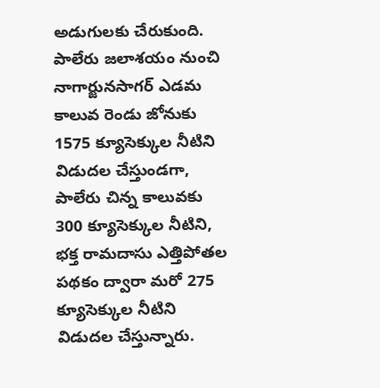అడుగులకు చేరుకుంది. పాలేరు జలాశయం నుంచి నాగార్జునసాగర్ ఎడమ కాలువ రెండు జోనుకు 1575 క్యూసెక్కుల నీటిని విడుదల చేస్తుండగా, పాలేరు చిన్న కాలువకు 300 క్యూసెక్కుల నీటిని, భక్త రామదాసు ఎత్తిపోతల పథకం ద్వారా మరో 275 క్యూసెక్కుల నీటిని విడుదల చేస్తున్నారు.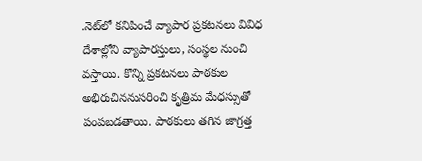.నెట్‌లో కనిపించే వ్యాపార ప్రకటనలు వివిధ దేశాల్లోని వ్యాపారస్తులు, సంస్థల నుంచి వస్తాయి. కొన్ని ప్రకటనలు పాఠకుల అభిరుచిననుసరించి కృత్రిమ మేధస్సుతో పంపబడతాయి. పాఠకులు తగిన జాగ్రత్త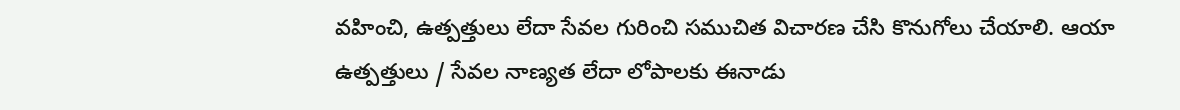వహించి, ఉత్పత్తులు లేదా సేవల గురించి సముచిత విచారణ చేసి కొనుగోలు చేయాలి. ఆయా ఉత్పత్తులు / సేవల నాణ్యత లేదా లోపాలకు ఈనాడు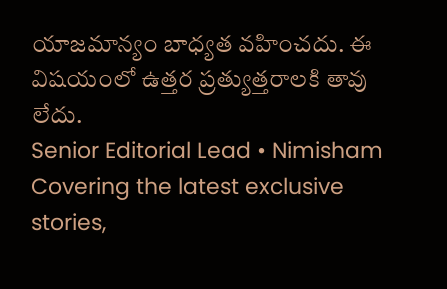యాజమాన్యం బాధ్యత వహించదు. ఈ విషయంలో ఉత్తర ప్రత్యుత్తరాలకి తావు లేదు.
Senior Editorial Lead • Nimisham
Covering the latest exclusive stories,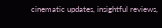cinematic updates, insightful reviews,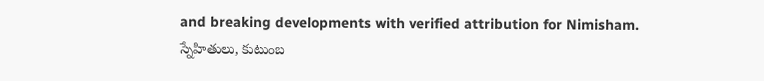and breaking developments with verified attribution for Nimisham.
స్నేహితులు, కుటుంబ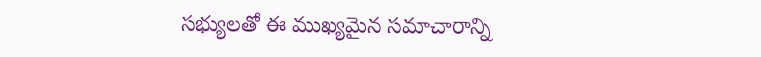సభ్యులతో ఈ ముఖ్యమైన సమాచారాన్ని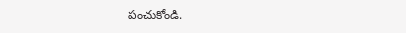పంచుకోండి.